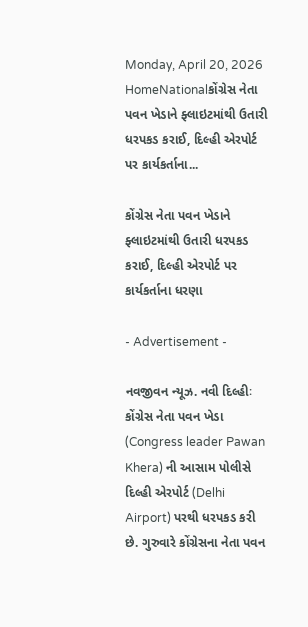Monday, April 20, 2026
HomeNationalકોંગ્રેસ નેતા પવન ખેડાને ફ્લાઇટમાંથી ઉતારી ધરપકડ કરાઈ, દિલ્હી એરપોર્ટ પર કાર્યકર્તાના...

કોંગ્રેસ નેતા પવન ખેડાને ફ્લાઇટમાંથી ઉતારી ધરપકડ કરાઈ, દિલ્હી એરપોર્ટ પર કાર્યકર્તાના ધરણા

- Advertisement -

નવજીવન ન્યૂઝ. નવી દિલ્હીઃ કોંગ્રેસ નેતા પવન ખેડા (Congress leader Pawan Khera) ની આસામ પોલીસે દિલ્હી એરપોર્ટ (Delhi Airport) પરથી ધરપકડ કરી છે. ગુરુવારે કોંગ્રેસના નેતા પવન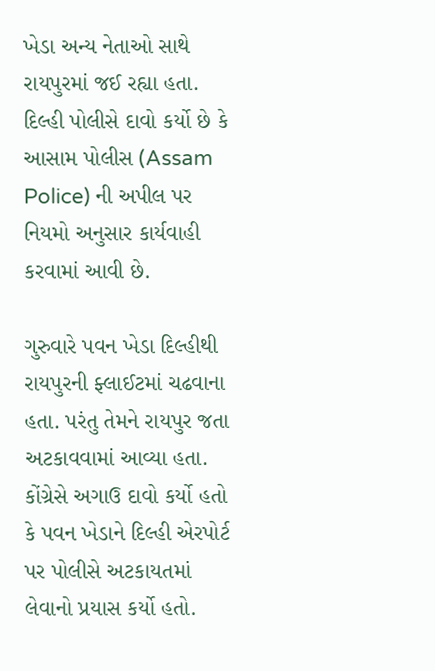ખેડા અન્ય નેતાઓ સાથે રાયપુરમાં જઈ રહ્યા હતા. દિલ્હી પોલીસે દાવો કર્યો છે કે આસામ પોલીસ (Assam Police) ની અપીલ પર નિયમો અનુસાર કાર્યવાહી કરવામાં આવી છે.

ગુરુવારે પવન ખેડા દિલ્હીથી રાયપુરની ફ્લાઈટમાં ચઢવાના હતા. પરંતુ તેમને રાયપુર જતા અટકાવવામાં આવ્યા હતા. કોંગ્રેસે અગાઉ દાવો કર્યો હતો કે પવન ખેડાને દિલ્હી એરપોર્ટ પર પોલીસે અટકાયતમાં લેવાનો પ્રયાસ કર્યો હતો.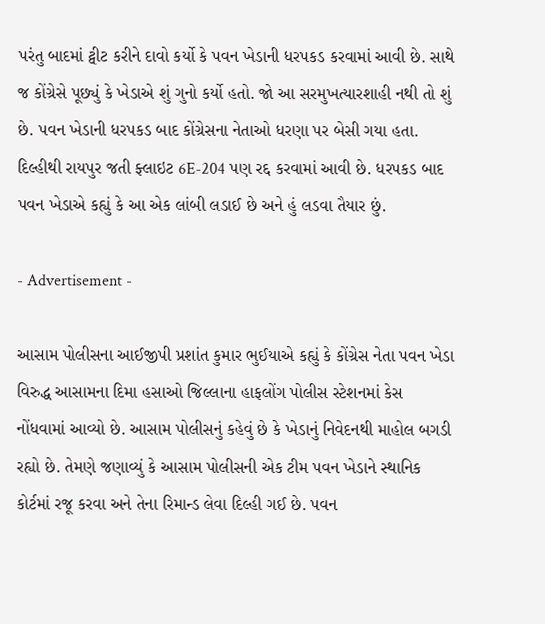પરંતુ બાદમાં ટ્વીટ કરીને દાવો કર્યો કે પવન ખેડાની ધરપકડ કરવામાં આવી છે. સાથે જ કોંગ્રેસે પૂછ્યું કે ખેડાએ શું ગુનો કર્યો હતો. જો આ સરમુખત્યારશાહી નથી તો શું છે. પવન ખેડાની ધરપકડ બાદ કોંગ્રેસના નેતાઓ ધરણા પર બેસી ગયા હતા. દિલ્હીથી રાયપુર જતી ફ્લાઇટ 6E-204 પણ રદ્દ કરવામાં આવી છે. ધરપકડ બાદ પવન ખેડાએ કહ્યું કે આ એક લાંબી લડાઈ છે અને હું લડવા તૈયાર છું.

- Advertisement -

આસામ પોલીસના આઈજીપી પ્રશાંત કુમાર ભુઈયાએ કહ્યું કે કોંગ્રેસ નેતા પવન ખેડા વિરુદ્ધ આસામના દિમા હસાઓ જિલ્લાના હાફલોંગ પોલીસ સ્ટેશનમાં કેસ નોંધવામાં આવ્યો છે. આસામ પોલીસનું કહેવું છે કે ખેડાનું નિવેદનથી માહોલ બગડી રહ્યો છે. તેમણે જણાવ્યું કે આસામ પોલીસની એક ટીમ પવન ખેડાને સ્થાનિક કોર્ટમાં રજૂ કરવા અને તેના રિમાન્ડ લેવા દિલ્હી ગઈ છે. પવન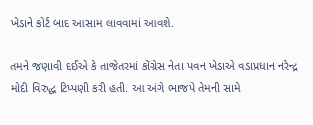ખેડાને કોર્ટ બાદ આસામ લાવવામાં આવશે.

તમને જણાવી દઈએ કે તાજેતરમાં કોંગ્રેસ નેતા પવન ખેડાએ વડાપ્રધાન નરેન્દ્ર મોદી વિરુદ્ધ ટિપ્પણી કરી હતી. આ અંગે ભાજપે તેમની સામે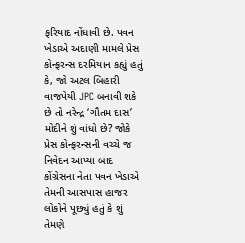ફરિયાદ નોંધાવી છે. પવન ખેડાએ અદાણી મામલે પ્રેસ કોન્ફરન્સ દરમિયાન કહ્યું હતું કે, જો અટલ બિહારી વાજપેયી JPC બનાવી શકે છે તો નરેન્દ્ર ‘ગૌતમ દાસ’ મોદીને શું વાંધો છે? જોકે પ્રેસ કોન્ફરન્સની વચ્ચે જ નિવેદન આપ્યા બાદ કોંગ્રેસના નેતા પવન ખેડાએ તેમની આસપાસ હાજર લોકોને પૂછ્યું હતું કે શું તેમણે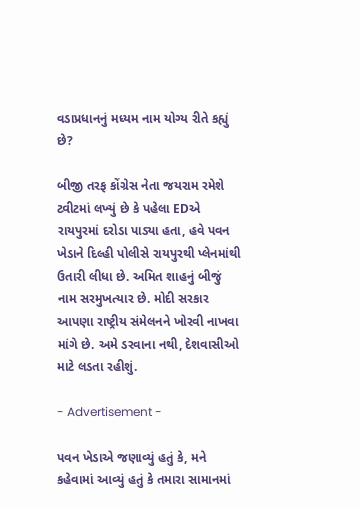વડાપ્રધાનનું મધ્યમ નામ યોગ્ય રીતે કહ્યું છે?

બીજી તરફ કોંગ્રેસ નેતા જયરામ રમેશે ટ્વીટમાં લખ્યું છે કે પહેલા EDએ રાયપુરમાં દરોડા પાડ્યા હતા, હવે પવન ખેડાને દિલ્હી પોલીસે રાયપુરથી પ્લેનમાંથી ઉતારી લીધા છે. અમિત શાહનું બીજું નામ સરમુખત્યાર છે. મોદી સરકાર આપણા રાષ્ટ્રીય સંમેલનને ખોરવી નાખવા માંગે છે. અમે ડરવાના નથી, દેશવાસીઓ માટે લડતા રહીશું.

- Advertisement -

પવન ખેડાએ જણાવ્યું હતું કે, મને કહેવામાં આવ્યું હતું કે તમારા સામાનમાં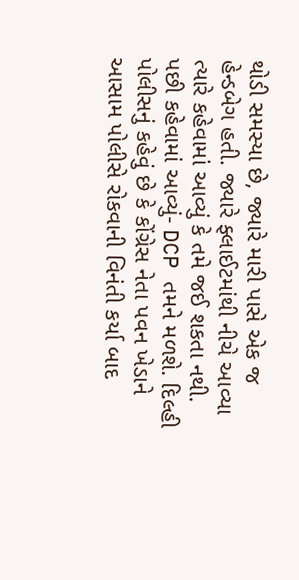થોડી સમસ્યા છે, જ્યારે મારી પાસે એક જ હેન્ડબેગ હતી. જ્યારે ફ્લાઈટમાંથી નીચે આવ્યા ત્યારે કહેવામાં આવ્યું કે તમે જઈ શકતા નથી. પછી કહેવામાં આવ્યું- DCP તમને મળશે. દિલ્હી પોલીસનું કહેવું છે કે કોંગ્રેસ નેતા પવન ખેડાને આસામ પોલીસે રોકવાની વિનંતી કર્યા બાદ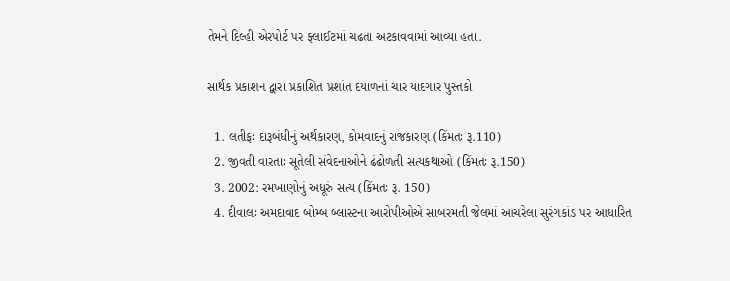તેમને દિલ્હી એરપોર્ટ પર ફ્લાઈટમાં ચઢતા અટકાવવામાં આવ્યા હતા.

સાર્થક પ્રકાશન દ્વારા પ્રકાશિત પ્રશાંત દયાળનાં ચાર યાદગાર પુસ્તકો

  1. લતીફઃ દારૂબંધીનું અર્થકારણ, કોમવાદનું રાજકારણ (કિંમતઃ રૂ.110)
  2. જીવતી વારતાઃ સૂતેલી સંવેદનાઓને ઢંઢોળતી સત્યકથાઓ (કિંમતઃ રૂ.150)
  3. 2002: રમખાણોનું અધૂરું સત્ય (કિંમતઃ રૂ. 150)
  4. દીવાલઃ અમદાવાદ બોમ્બ બ્લાસ્ટના આરોપીઓએ સાબરમતી જેલમાં આચરેલા સુરંગકાંડ પર આધારિત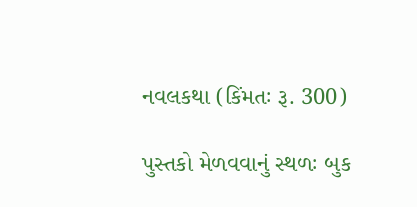નવલકથા (કિંમતઃ રૂ. 300)

પુસ્તકો મેળવવાનું સ્થળઃ બુક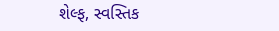શેલ્ફ, સ્વસ્તિક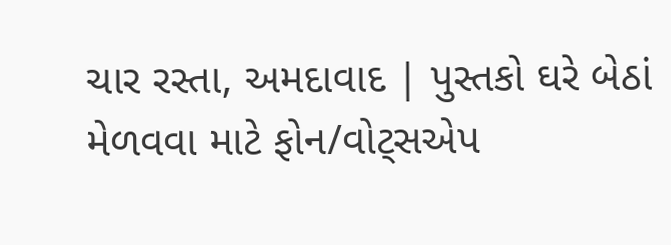ચાર રસ્તા, અમદાવાદ | પુસ્તકો ઘરે બેઠાં મેળવવા માટે ફોન/વોટ્સએપ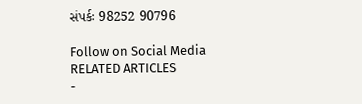સંપર્કઃ 98252 90796

Follow on Social Media
RELATED ARTICLES
-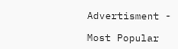Advertisment -

Most Popular